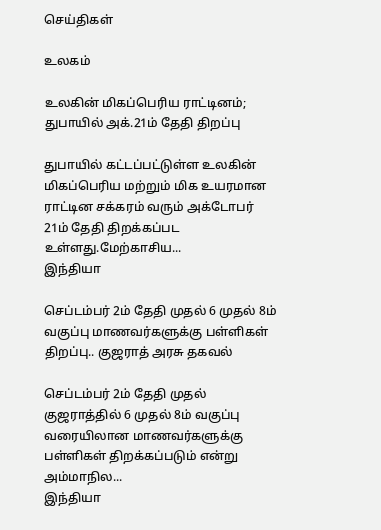செய்திகள்

உலகம்

உலகின் மிகப்பெரிய ராட்டினம்; துபாயில் அக்.21ம் தேதி திறப்பு

துபாயில் கட்டப்பட்டுள்ள உலகின் மிகப்பெரிய மற்றும் மிக உயரமான ராட்டின சக்கரம் வரும் அக்டோபர் 21ம் தேதி திறக்கப்பட உள்ளது.மேற்காசிய...
இந்தியா

செப்டம்பர் 2ம் தேதி முதல் 6 முதல் 8ம் வகுப்பு மாணவர்களுக்கு பள்ளிகள் திறப்பு.. குஜராத் அரசு தகவல்

செப்டம்பர் 2ம் தேதி முதல் குஜராத்தில் 6 முதல் 8ம் வகுப்பு வரையிலான மாணவர்களுக்கு பள்ளிகள் திறக்கப்படும் என்று அம்மாநில...
இந்தியா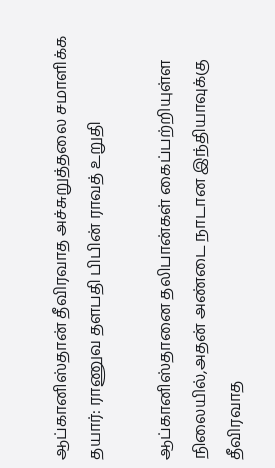ஆப்கானிஸ்தான் தீவிரவாத அச்சுறுத்தலை சமாளிக்க தயார்: ராணுவ தளபதி பிபின் ராவத் உறுதி

ஆப்கானிஸ்தானை தலிபான்கள் கைப்பற்றியுள்ள நிலையில்,அதன் அண்டை நாடான இந்தியாவுக்கு தீவிரவாத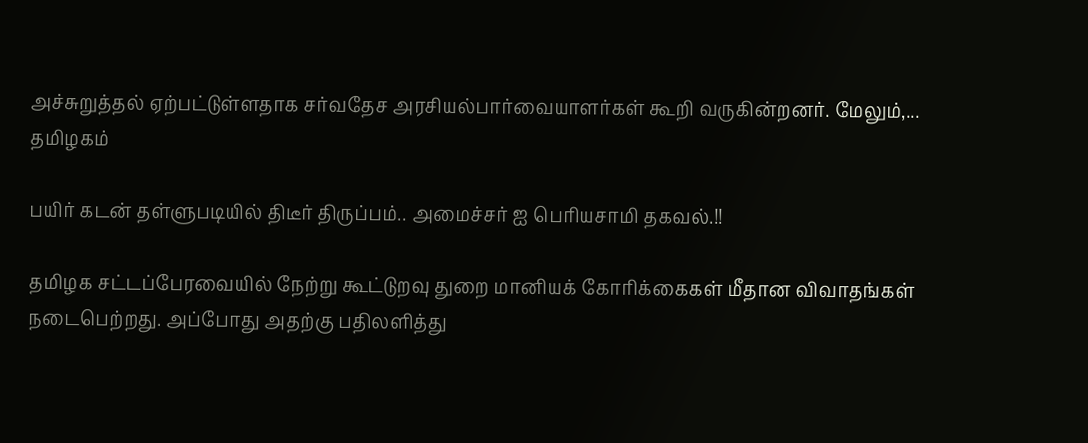அச்சுறுத்தல் ஏற்பட்டுள்ளதாக சர்வதேச அரசியல்பார்வையாளர்கள் கூறி வருகின்றனர். மேலும்,...
தமிழகம்

பயிர் கடன் தள்ளுபடியில் திடீர் திருப்பம்.. அமைச்சர் ஐ பெரியசாமி தகவல்.!!

தமிழக சட்டப்பேரவையில் நேற்று கூட்டுறவு துறை மானியக் கோரிக்கைகள் மீதான விவாதங்கள் நடைபெற்றது. அப்போது அதற்கு பதிலளித்து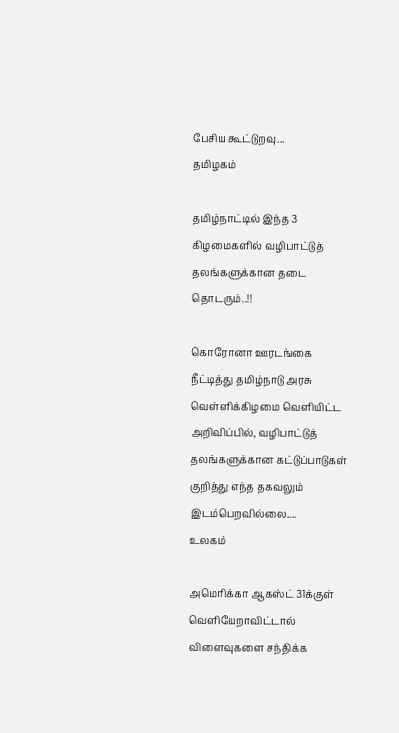பேசிய கூட்டுறவு...
தமிழகம்

தமிழ்நாட்டில் இந்த 3 கிழமைகளில் வழிபாட்டுத் தலங்களுக்கான தடை தொடரும்..!!

கொரோனா ஊரடங்கை நீட்டித்து தமிழ்நாடு அரசு வெள்ளிக்கிழமை வெளியிட்ட அறிவிப்பில், வழிபாட்டுத் தலங்களுக்கான கட்டுப்பாடுகள் குறித்து எந்த தகவலும் இடம்பெறவில்லை....
உலகம்

அமெரிக்கா ஆகஸ்ட் 31க்குள் வெளியேறாவிட்டால் விளைவுகளை சந்திக்க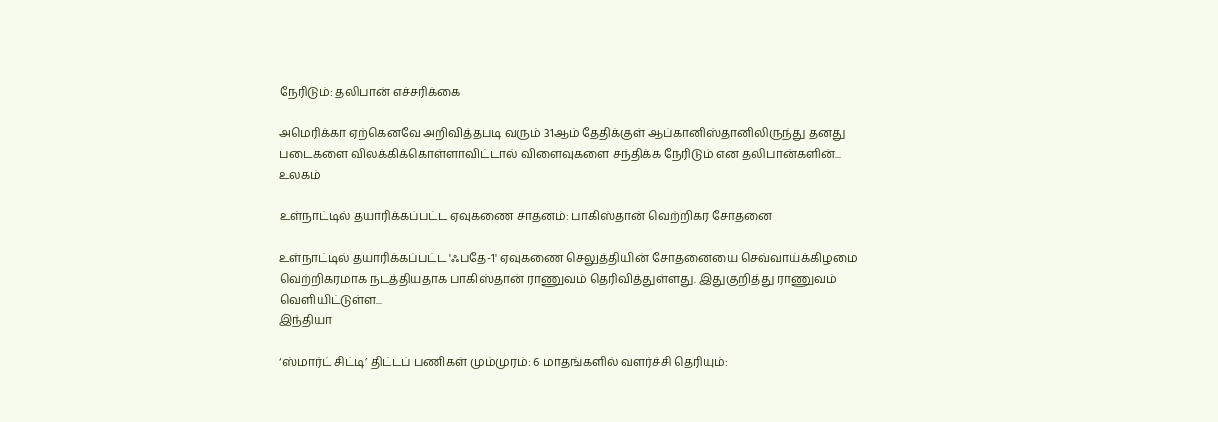நேரிடும்: தலிபான் எச்சரிக்கை

அமெரிக்கா ஏற்கெனவே அறிவித்தபடி வரும் 31ஆம் தேதிக்குள் ஆப்கானிஸ்தானிலிருந்து தனது படைகளை விலக்கிக்கொள்ளாவிட்டால் விளைவுகளை சந்திக்க நேரிடும் என தலிபான்களின்...
உலகம்

உள்நாட்டில் தயாரிக்கப்பட்ட ஏவுகணை சாதனம்: பாகிஸ்தான் வெற்றிகர சோதனை

உள்நாட்டில் தயாரிக்கப்பட்ட 'ஃபதே-1' ஏவுகணை செலுத்தியின் சோதனையை செவ்வாய்க்கிழமை வெற்றிகரமாக நடத்தியதாக பாகிஸ்தான் ராணுவம் தெரிவித்துள்ளது. இதுகுறித்து ராணுவம் வெளியிட்டுள்ள...
இந்தியா

‘ஸ்மார்ட் சிட்டி’ திட்டப் பணிகள் மும்முரம்: 6 மாதங்களில் வளர்ச்சி தெரியும்: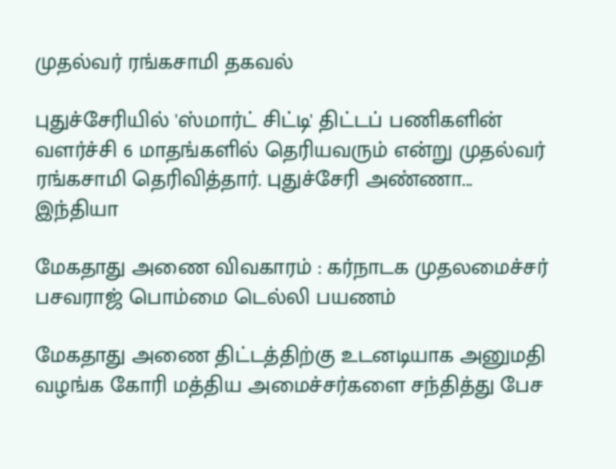முதல்வர் ரங்கசாமி தகவல்

புதுச்சேரியில் 'ஸ்மார்ட் சிட்டி' திட்டப் பணிகளின் வளர்ச்சி 6 மாதங்களில் தெரியவரும் என்று முதல்வர் ரங்கசாமி தெரிவித்தார். புதுச்சேரி அண்ணா...
இந்தியா

மேகதாது அணை விவகாரம் : கர்நாடக முதலமைச்சர் பசவராஜ் பொம்மை டெல்லி பயணம்

மேகதாது அணை திட்டத்திற்கு உடனடியாக அனுமதி வழங்க கோரி மத்திய அமைச்சர்களை சந்தித்து பேச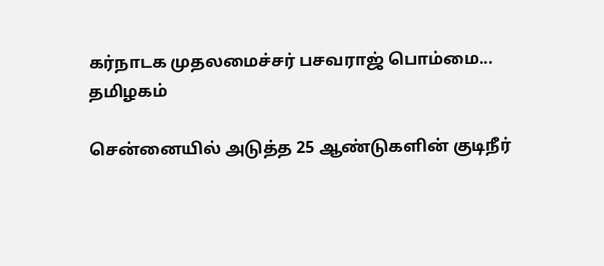கர்நாடக முதலமைச்சர் பசவராஜ் பொம்மை...
தமிழகம்

சென்னையில் அடுத்த 25 ஆண்டுகளின் குடிநீர்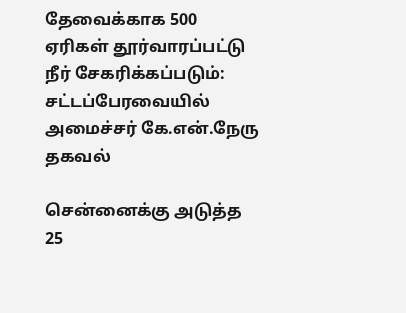தேவைக்காக 500 ஏரிகள் தூர்வாரப்பட்டு நீர் சேகரிக்கப்படும்: சட்டப்பேரவையில் அமைச்சர் கே.என்.நேரு தகவல்

சென்னைக்கு அடுத்த 25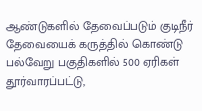ஆண்டுகளில் தேவைப்படும் குடிநீர் தேவையைக் கருத்தில் கொண்டு பல்வேறு பகுதிகளில் 500 ஏரிகள் தூர்வாரப்பட்டு,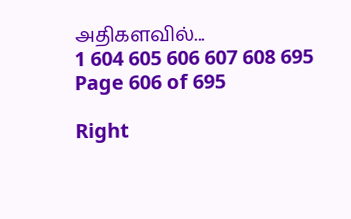அதிகளவில்...
1 604 605 606 607 608 695
Page 606 of 695

Right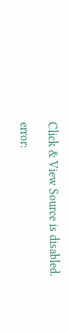Click & View Source is disabled.

error: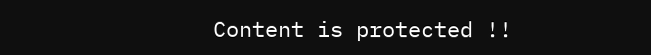Content is protected !!